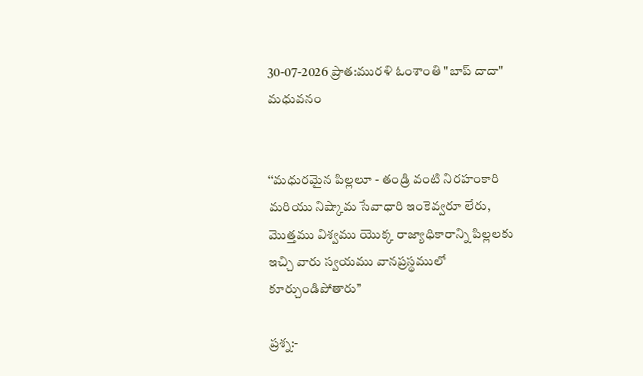30-07-2026 ప్రాత:మురళి ఓంశాంతి "బాప్ దాదా" మధువనం


‘‘మధురమైన పిల్లలూ - తండ్రి వంటి నిరహంకారి మరియు నిష్కామ సేవాధారి ఇంకెవ్వరూ లేరు, మొత్తము విశ్వము యొక్క రాజ్యాధికారాన్ని పిల్లలకు ఇచ్చి వారు స్వయము వానప్రస్థములో కూర్చుండిపోతారు’’

ప్రశ్న:-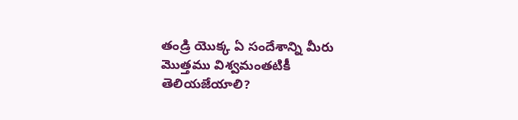తండ్రి యొక్క ఏ సందేశాన్ని మీరు మొత్తము విశ్వమంతటికీ తెలియజేయాలి?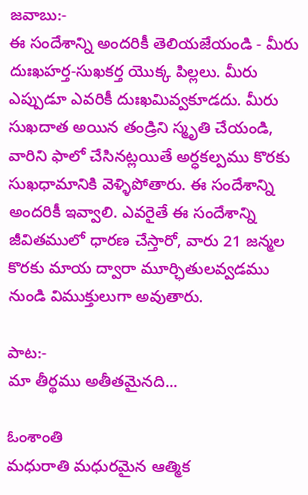జవాబు:-
ఈ సందేశాన్ని అందరికీ తెలియజేయండి - మీరు దుఃఖహర్త-సుఖకర్త యొక్క పిల్లలు. మీరు ఎప్పుడూ ఎవరికీ దుఃఖమివ్వకూడదు. మీరు సుఖదాత అయిన తండ్రిని స్మృతి చేయండి, వారిని ఫాలో చేసినట్లయితే అర్ధకల్పము కొరకు సుఖధామానికి వెళ్ళిపోతారు. ఈ సందేశాన్ని అందరికీ ఇవ్వాలి. ఎవరైతే ఈ సందేశాన్ని జీవితములో ధారణ చేస్తారో, వారు 21 జన్మల కొరకు మాయ ద్వారా మూర్ఛితులవ్వడము నుండి విముక్తులుగా అవుతారు.

పాట:-
మా తీర్థము అతీతమైనది...

ఓంశాంతి
మధురాతి మధురమైన ఆత్మిక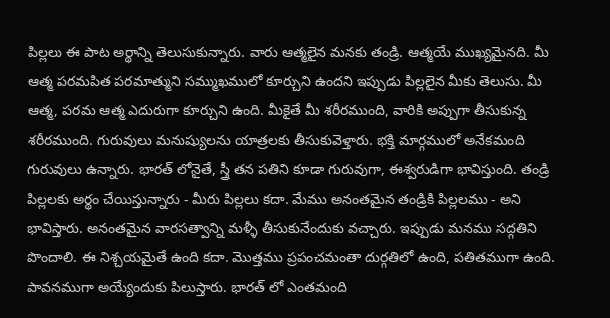పిల్లలు ఈ పాట అర్థాన్ని తెలుసుకున్నారు. వారు ఆత్మలైన మనకు తండ్రి. ఆత్మయే ముఖ్యమైనది. మీ ఆత్మ పరమపిత పరమాత్ముని సమ్ముఖములో కూర్చుని ఉందని ఇప్పుడు పిల్లలైన మీకు తెలుసు. మీ ఆత్మ, పరమ ఆత్మ ఎదురుగా కూర్చుని ఉంది. మీకైతే మీ శరీరముంది, వారికి అప్పుగా తీసుకున్న శరీరముంది. గురువులు మనుష్యులను యాత్రలకు తీసుకువెళ్తారు. భక్తి మార్గములో అనేకమంది గురువులు ఉన్నారు. భారత్ లోనైతే, స్త్రీ తన పతిని కూడా గురువుగా, ఈశ్వరుడిగా భావిస్తుంది. తండ్రి పిల్లలకు అర్థం చేయిస్తున్నారు - మీరు పిల్లలు కదా. మేము అనంతమైన తండ్రికి పిల్లలము - అని భావిస్తారు. అనంతమైన వారసత్వాన్ని మళ్ళీ తీసుకునేందుకు వచ్చారు. ఇప్పుడు మనము సద్గతిని పొందాలి. ఈ నిశ్చయమైతే ఉంది కదా. మొత్తము ప్రపంచమంతా దుర్గతిలో ఉంది, పతితముగా ఉంది. పావనముగా అయ్యేందుకు పిలుస్తారు. భారత్ లో ఎంతమంది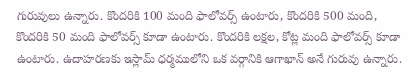గురువులు ఉన్నారు. కొందరికి 100 మంది ఫాలోవర్స్ ఉంటారు, కొందరికి 500 మంది, కొందరికి 50 మంది ఫాలోవర్స్ కూడా ఉంటారు. కొందరికి లక్షల, కోట్ల మంది ఫాలోవర్స్ కూడా ఉంటారు. ఉదాహరణకు ఇస్లామ్ ధర్మములోని ఒక వర్గానికి ఆగాఖాన్ అనే గురువు ఉన్నారు.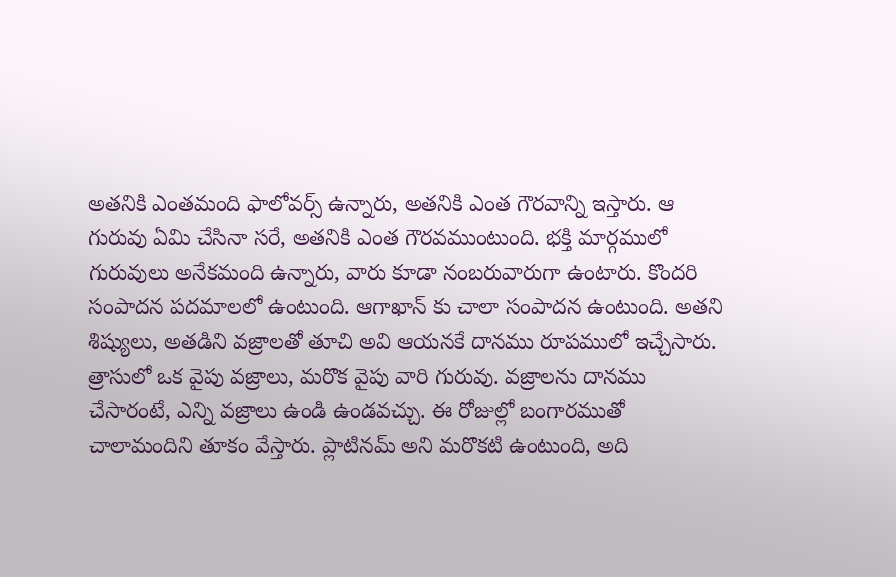అతనికి ఎంతమంది ఫాలోవర్స్ ఉన్నారు, అతనికి ఎంత గౌరవాన్ని ఇస్తారు. ఆ గురువు ఏమి చేసినా సరే, అతనికి ఎంత గౌరవముంటుంది. భక్తి మార్గములో గురువులు అనేకమంది ఉన్నారు, వారు కూడా నంబరువారుగా ఉంటారు. కొందరి సంపాదన పదమాలలో ఉంటుంది. ఆగాఖాన్ కు చాలా సంపాదన ఉంటుంది. అతని శిష్యులు, అతడిని వజ్రాలతో తూచి అవి ఆయనకే దానము రూపములో ఇచ్చేసారు. త్రాసులో ఒక వైపు వజ్రాలు, మరొక వైపు వారి గురువు. వజ్రాలను దానము చేసారంటే, ఎన్ని వజ్రాలు ఉండి ఉండవచ్చు. ఈ రోజుల్లో బంగారముతో చాలామందిని తూకం వేస్తారు. ప్లాటినమ్ అని మరొకటి ఉంటుంది, అది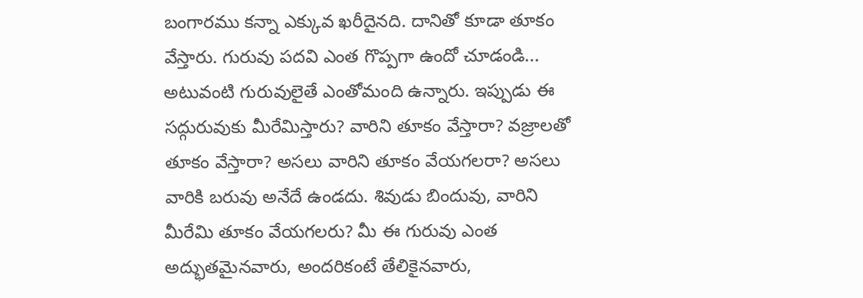బంగారము కన్నా ఎక్కువ ఖరీదైనది. దానితో కూడా తూకం వేస్తారు. గురువు పదవి ఎంత గొప్పగా ఉందో చూడండి... అటువంటి గురువులైతే ఎంతోమంది ఉన్నారు. ఇప్పుడు ఈ సద్గురువుకు మీరేమిస్తారు? వారిని తూకం వేస్తారా? వజ్రాలతో తూకం వేస్తారా? అసలు వారిని తూకం వేయగలరా? అసలు వారికి బరువు అనేదే ఉండదు. శివుడు బిందువు, వారిని మీరేమి తూకం వేయగలరు? మీ ఈ గురువు ఎంత అద్భుతమైనవారు, అందరికంటే తేలికైనవారు,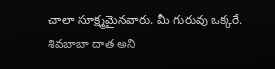చాలా సూక్ష్మమైనవారు. మీ గురువు ఒక్కరే. శివబాబా దాత అని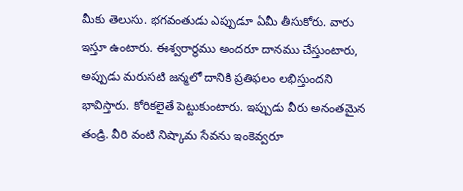మీకు తెలుసు. భగవంతుడు ఎప్పుడూ ఏమీ తీసుకోరు. వారు ఇస్తూ ఉంటారు. ఈశ్వరార్థము అందరూ దానము చేస్తుంటారు, అప్పుడు మరుసటి జన్మలో దానికి ప్రతిఫలం లభిస్తుందని భావిస్తారు. కోరికలైతే పెట్టుకుంటారు. ఇప్పుడు వీరు అనంతమైన తండ్రి. వీరి వంటి నిష్కామ సేవను ఇంకెవ్వరూ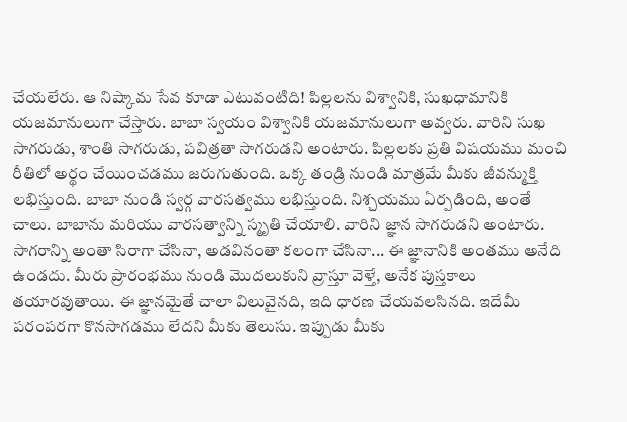చేయలేరు. ఆ నిష్కామ సేవ కూడా ఎటువంటిది! పిల్లలను విశ్వానికి, సుఖధామానికి యజమానులుగా చేస్తారు. బాబా స్వయం విశ్వానికి యజమానులుగా అవ్వరు. వారిని సుఖ సాగరుడు, శాంతి సాగరుడు, పవిత్రతా సాగరుడని అంటారు. పిల్లలకు ప్రతి విషయము మంచి రీతిలో అర్థం చేయించడము జరుగుతుంది. ఒక్క తండ్రి నుండి మాత్రమే మీకు జీవన్ముక్తి లభిస్తుంది. బాబా నుండి స్వర్గ వారసత్వము లభిస్తుంది. నిశ్చయము ఏర్పడింది, అంతే చాలు. బాబాను మరియు వారసత్వాన్ని స్మృతి చేయాలి. వారిని జ్ఞాన సాగరుడని అంటారు. సాగరాన్ని అంతా సిరాగా చేసినా, అడవినంతా కలంగా చేసినా... ఈ జ్ఞానానికి అంతము అనేది ఉండదు. మీరు ప్రారంభము నుండి మొదలుకుని వ్రాస్తూ వెళ్తే, అనేక పుస్తకాలు తయారవుతాయి. ఈ జ్ఞానమైతే చాలా విలువైనది, ఇది ధారణ చేయవలసినది. ఇదేమీ పరంపరగా కొనసాగడము లేదని మీకు తెలుసు. ఇప్పుడు మీకు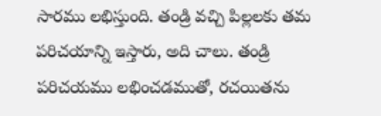సారము లభిస్తుంది. తండ్రి వచ్చి పిల్లలకు తమ పరిచయాన్ని ఇస్తారు, అది చాలు. తండ్రి పరిచయము లభించడముతో, రచయితను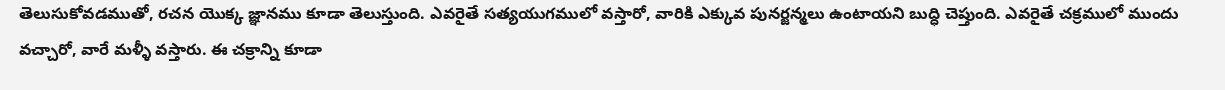తెలుసుకోవడముతో, రచన యొక్క జ్ఞానము కూడా తెలుస్తుంది. ఎవరైతే సత్యయుగములో వస్తారో, వారికి ఎక్కువ పునర్జన్మలు ఉంటాయని బుద్ధి చెప్తుంది. ఎవరైతే చక్రములో ముందు వచ్చారో, వారే మళ్ళీ వస్తారు. ఈ చక్రాన్ని కూడా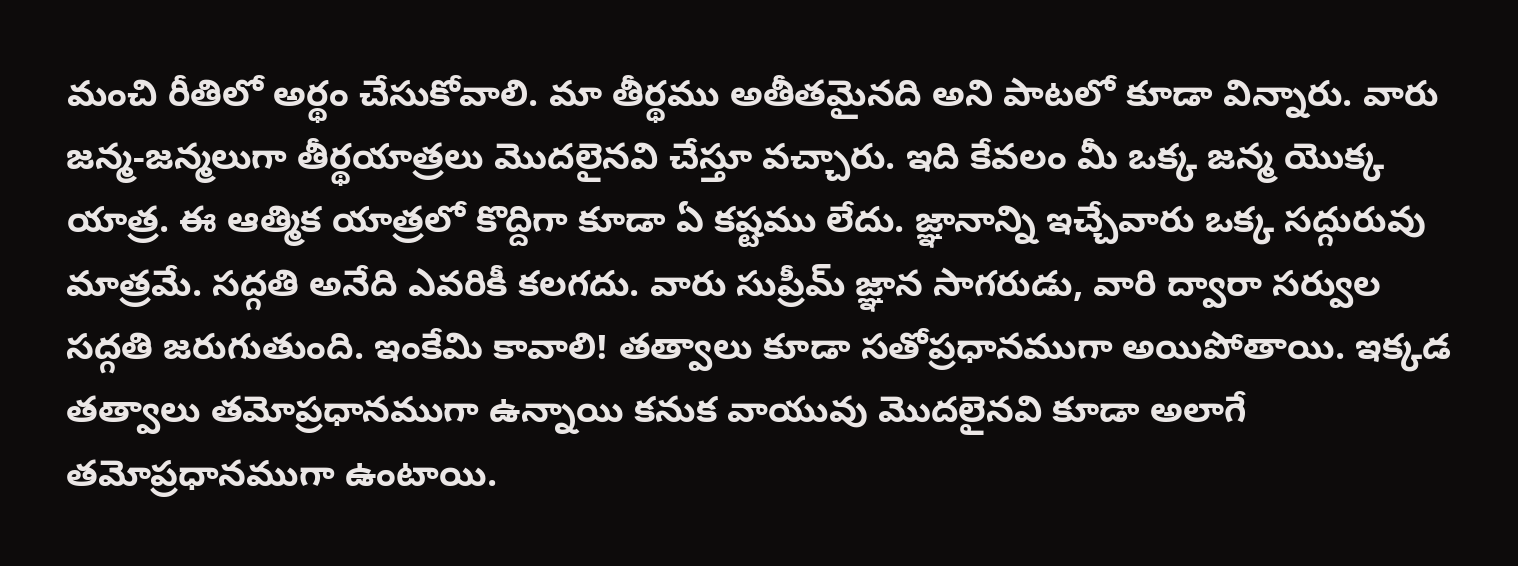మంచి రీతిలో అర్థం చేసుకోవాలి. మా తీర్థము అతీతమైనది అని పాటలో కూడా విన్నారు. వారు జన్మ-జన్మలుగా తీర్థయాత్రలు మొదలైనవి చేస్తూ వచ్చారు. ఇది కేవలం మీ ఒక్క జన్మ యొక్క యాత్ర. ఈ ఆత్మిక యాత్రలో కొద్దిగా కూడా ఏ కష్టము లేదు. జ్ఞానాన్ని ఇచ్చేవారు ఒక్క సద్గురువు మాత్రమే. సద్గతి అనేది ఎవరికీ కలగదు. వారు సుప్రీమ్ జ్ఞాన సాగరుడు, వారి ద్వారా సర్వుల సద్గతి జరుగుతుంది. ఇంకేమి కావాలి! తత్వాలు కూడా సతోప్రధానముగా అయిపోతాయి. ఇక్కడ తత్వాలు తమోప్రధానముగా ఉన్నాయి కనుక వాయువు మొదలైనవి కూడా అలాగే తమోప్రధానముగా ఉంటాయి.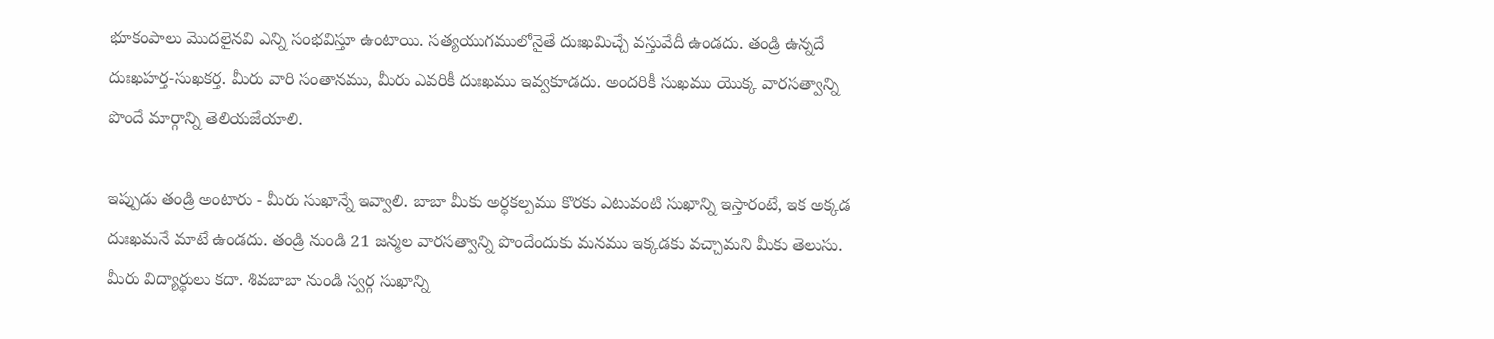భూకంపాలు మొదలైనవి ఎన్ని సంభవిస్తూ ఉంటాయి. సత్యయుగములోనైతే దుఃఖమిచ్చే వస్తువేదీ ఉండదు. తండ్రి ఉన్నదే దుఃఖహర్త-సుఖకర్త. మీరు వారి సంతానము, మీరు ఎవరికీ దుఃఖము ఇవ్వకూడదు. అందరికీ సుఖము యొక్క వారసత్వాన్ని పొందే మార్గాన్ని తెలియజేయాలి.

ఇప్పుడు తండ్రి అంటారు - మీరు సుఖాన్నే ఇవ్వాలి. బాబా మీకు అర్ధకల్పము కొరకు ఎటువంటి సుఖాన్ని ఇస్తారంటే, ఇక అక్కడ దుఃఖమనే మాటే ఉండదు. తండ్రి నుండి 21 జన్మల వారసత్వాన్ని పొందేందుకు మనము ఇక్కడకు వచ్చామని మీకు తెలుసు. మీరు విద్యార్థులు కదా. శివబాబా నుండి స్వర్గ సుఖాన్ని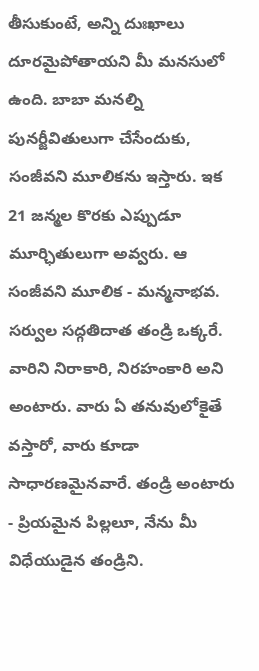తీసుకుంటే, అన్ని దుఃఖాలు దూరమైపోతాయని మీ మనసులో ఉంది. బాబా మనల్ని పునర్జీవితులుగా చేసేందుకు, సంజీవని మూలికను ఇస్తారు. ఇక 21 జన్మల కొరకు ఎప్పుడూ మూర్ఛితులుగా అవ్వరు. ఆ సంజీవని మూలిక - మన్మనాభవ. సర్వుల సద్గతిదాత తండ్రి ఒక్కరే. వారిని నిరాకారి, నిరహంకారి అని అంటారు. వారు ఏ తనువులోకైతే వస్తారో, వారు కూడా సాధారణమైనవారే. తండ్రి అంటారు - ప్రియమైన పిల్లలూ, నేను మీ విధేయుడైన తండ్రిని.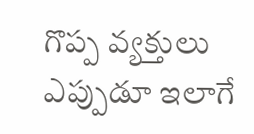గొప్ప వ్యక్తులు ఎప్పుడూ ఇలాగే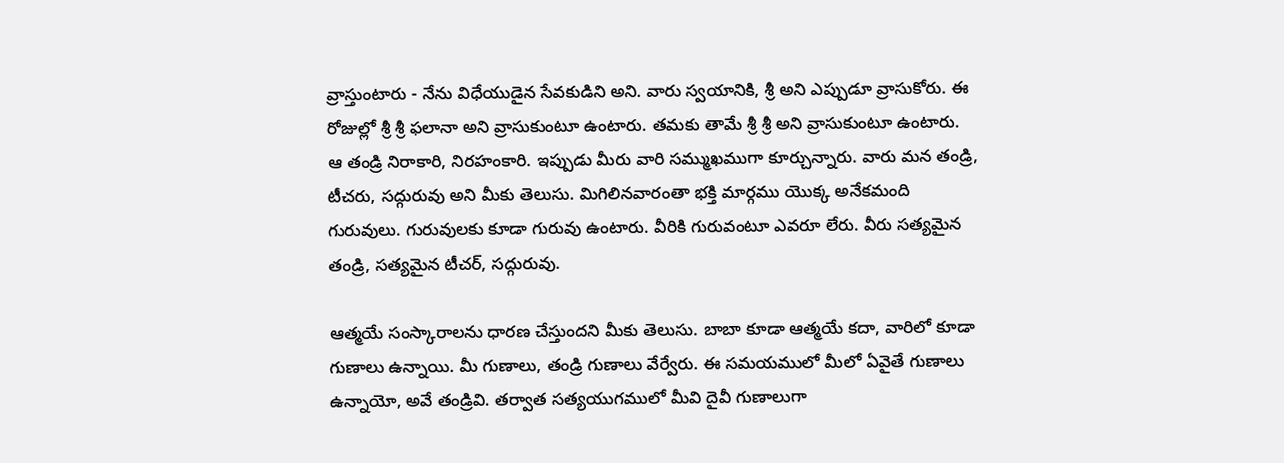వ్రాస్తుంటారు - నేను విధేయుడైన సేవకుడిని అని. వారు స్వయానికి, శ్రీ అని ఎప్పుడూ వ్రాసుకోరు. ఈ రోజుల్లో శ్రీ శ్రీ ఫలానా అని వ్రాసుకుంటూ ఉంటారు. తమకు తామే శ్రీ శ్రీ అని వ్రాసుకుంటూ ఉంటారు. ఆ తండ్రి నిరాకారి, నిరహంకారి. ఇప్పుడు మీరు వారి సమ్ముఖముగా కూర్చున్నారు. వారు మన తండ్రి, టీచరు, సద్గురువు అని మీకు తెలుసు. మిగిలినవారంతా భక్తి మార్గము యొక్క అనేకమంది గురువులు. గురువులకు కూడా గురువు ఉంటారు. వీరికి గురువంటూ ఎవరూ లేరు. వీరు సత్యమైన తండ్రి, సత్యమైన టీచర్, సద్గురువు.

ఆత్మయే సంస్కారాలను ధారణ చేస్తుందని మీకు తెలుసు. బాబా కూడా ఆత్మయే కదా, వారిలో కూడా గుణాలు ఉన్నాయి. మీ గుణాలు, తండ్రి గుణాలు వేర్వేరు. ఈ సమయములో మీలో ఏవైతే గుణాలు ఉన్నాయో, అవే తండ్రివి. తర్వాత సత్యయుగములో మీవి దైవీ గుణాలుగా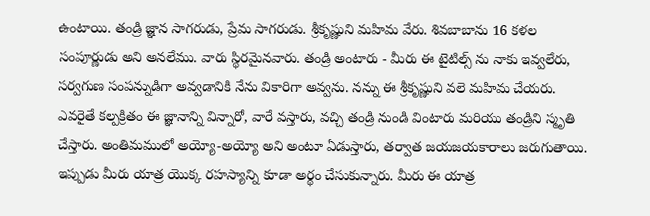ఉంటాయి. తండ్రి జ్ఞాన సాగరుడు, ప్రేమ సాగరుడు. శ్రీకృష్ణుని మహిమ వేరు. శివబాబాను 16 కళల సంపూర్ణుడు అని అనలేము. వారు స్థిరమైనవారు. తండ్రి అంటారు - మీరు ఈ టైటిల్స్ ను నాకు ఇవ్వలేరు, సర్వగుణ సంపన్నుడిగా అవ్వడానికి నేను వికారిగా అవ్వను. నన్ను ఈ శ్రీకృష్ణుని వలె మహిమ చేయరు. ఎవరైతే కల్పక్రితం ఈ జ్ఞానాన్ని విన్నారో, వారే వస్తారు, వచ్చి తండ్రి నుండి వింటారు మరియు తండ్రిని స్మృతి చేస్తారు. అంతిమములో అయ్యో-అయ్యో అని అంటూ ఏడుస్తారు, తర్వాత జయజయకారాలు జరుగుతాయి. ఇప్పుడు మీరు యాత్ర యొక్క రహస్యాన్ని కూడా అర్థం చేసుకున్నారు. మీరు ఈ యాత్ర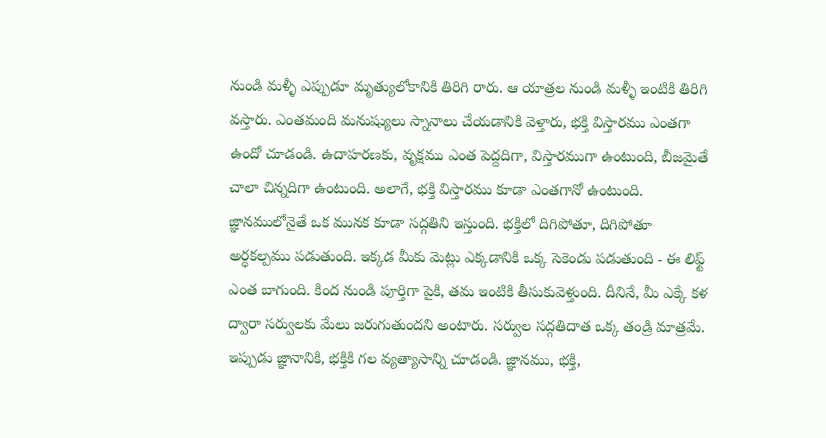నుండి మళ్ళీ ఎప్పుడూ మృత్యులోకానికి తిరిగి రారు. ఆ యాత్రల నుండి మళ్ళీ ఇంటికి తిరిగి వస్తారు. ఎంతమంది మనుష్యులు స్నానాలు చేయడానికి వెళ్తారు, భక్తి విస్తారము ఎంతగా ఉందో చూడండి. ఉదాహరణకు, వృక్షము ఎంత పెద్దదిగా, విస్తారముగా ఉంటుంది, బీజమైతే చాలా చిన్నదిగా ఉంటుంది. అలాగే, భక్తి విస్తారము కూడా ఎంతగానో ఉంటుంది. జ్ఞానములోనైతే ఒక మునక కూడా సద్గతిని ఇస్తుంది. భక్తిలో దిగిపోతూ, దిగిపోతూ అర్ధకల్పము పడుతుంది. ఇక్కడ మీకు మెట్లు ఎక్కడానికి ఒక్క సెకెండు పడుతుంది - ఈ లిఫ్ట్ ఎంత బాగుంది. కింద నుండి పూర్తిగా పైకి, తమ ఇంటికి తీసుకువెళ్తుంది. దీనినే, మీ ఎక్కే కళ ద్వారా సర్వులకు మేలు జరుగుతుందని అంటారు. సర్వుల సద్గతిదాత ఒక్క తండ్రి మాత్రమే. ఇప్పుడు జ్ఞానానికి, భక్తికి గల వ్యత్యాసాన్ని చూడండి. జ్ఞానము, భక్తి,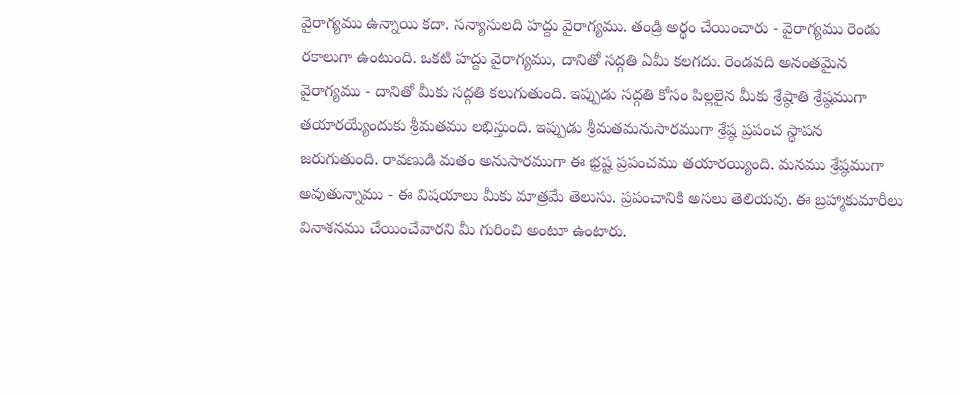వైరాగ్యము ఉన్నాయి కదా. సన్యాసులది హద్దు వైరాగ్యము. తండ్రి అర్థం చేయించారు - వైరాగ్యము రెండు రకాలుగా ఉంటుంది. ఒకటి హద్దు వైరాగ్యము, దానితో సద్గతి ఏమీ కలగదు. రెండవది అనంతమైన వైరాగ్యము - దానితో మీకు సద్గతి కలుగుతుంది. ఇప్పుడు సద్గతి కోసం పిల్లలైన మీకు శ్రేష్ఠాతి శ్రేష్ఠముగా తయారయ్యేందుకు శ్రీమతము లభిస్తుంది. ఇప్పుడు శ్రీమతమనుసారముగా శ్రేష్ఠ ప్రపంచ స్థాపన జరుగుతుంది. రావణుడి మతం అనుసారముగా ఈ భ్రష్ట ప్రపంచము తయారయ్యింది. మనము శ్రేష్ఠముగా అవుతున్నాము - ఈ విషయాలు మీకు మాత్రమే తెలుసు. ప్రపంచానికి అసలు తెలియవు. ఈ బ్రహ్మాకుమారీలు వినాశనము చేయించేవారని మీ గురించి అంటూ ఉంటారు.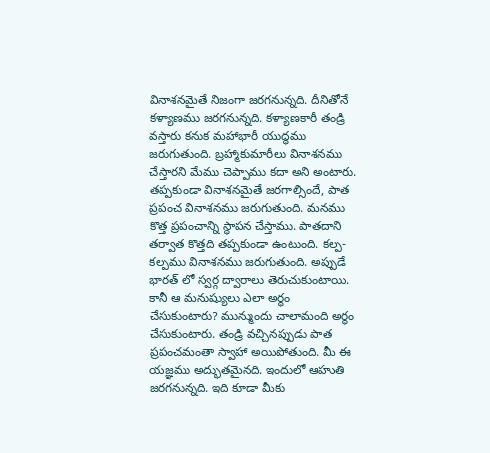వినాశనమైతే నిజంగా జరగనున్నది. దీనితోనే కళ్యాణము జరగనున్నది. కళ్యాణకారీ తండ్రి వస్తారు కనుక మహాభారీ యుద్ధము జరుగుతుంది. బ్రహ్మాకుమారీలు వినాశనము చేస్తారని మేము చెప్పాము కదా అని అంటారు. తప్పకుండా వినాశనమైతే జరగాల్సిందే, పాత ప్రపంచ వినాశనము జరుగుతుంది. మనము కొత్త ప్రపంచాన్ని స్థాపన చేస్తాము. పాతదాని తర్వాత కొత్తది తప్పకుండా ఉంటుంది. కల్ప-కల్పము వినాశనము జరుగుతుంది. అప్పుడే భారత్ లో స్వర్గ ద్వారాలు తెరుచుకుంటాయి. కానీ ఆ మనుష్యులు ఎలా అర్థం చేసుకుంటారు? మున్ముందు చాలామంది అర్థం చేసుకుంటారు. తండ్రి వచ్చినప్పుడు పాత ప్రపంచమంతా స్వాహా అయిపోతుంది. మీ ఈ యజ్ఞము అద్భుతమైనది. ఇందులో ఆహుతి జరగనున్నది. ఇది కూడా మీకు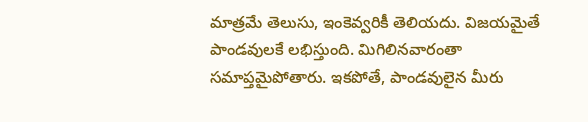మాత్రమే తెలుసు, ఇంకెవ్వరికీ తెలియదు. విజయమైతే పాండవులకే లభిస్తుంది. మిగిలినవారంతా సమాప్తమైపోతారు. ఇకపోతే, పాండవులైన మీరు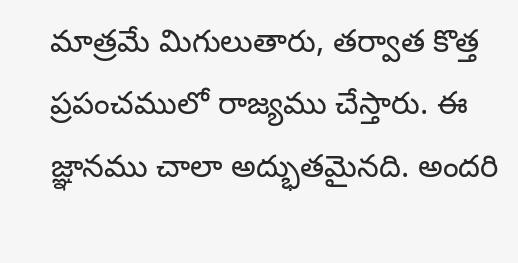మాత్రమే మిగులుతారు, తర్వాత కొత్త ప్రపంచములో రాజ్యము చేస్తారు. ఈ జ్ఞానము చాలా అద్భుతమైనది. అందరి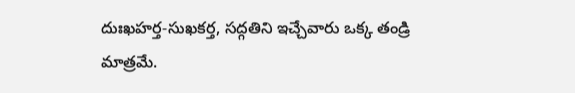దుఃఖహర్త-సుఖకర్త, సద్గతిని ఇచ్చేవారు ఒక్క తండ్రి మాత్రమే.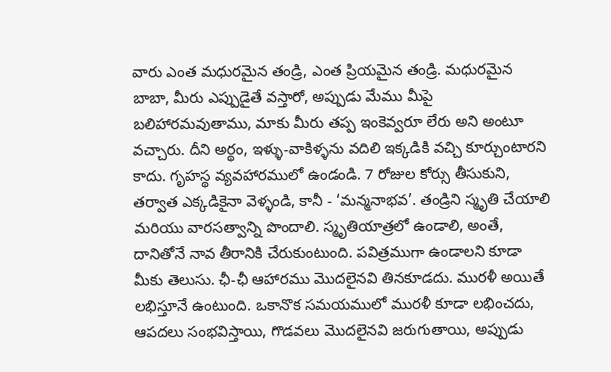వారు ఎంత మధురమైన తండ్రి, ఎంత ప్రియమైన తండ్రి. మధురమైన బాబా, మీరు ఎప్పుడైతే వస్తారో, అప్పుడు మేము మీపై బలిహారమవుతాము, మాకు మీరు తప్ప ఇంకెవ్వరూ లేరు అని అంటూ వచ్చారు. దీని అర్థం, ఇళ్ళు-వాకిళ్ళను వదిలి ఇక్కడికి వచ్చి కూర్చుంటారని కాదు. గృహస్థ వ్యవహారములో ఉండండి. 7 రోజుల కోర్సు తీసుకుని, తర్వాత ఎక్కడికైనా వెళ్ళండి, కానీ - ‘మన్మనాభవ’. తండ్రిని స్మృతి చేయాలి మరియు వారసత్వాన్ని పొందాలి. స్మృతియాత్రలో ఉండాలి, అంతే, దానితోనే నావ తీరానికి చేరుకుంటుంది. పవిత్రముగా ఉండాలని కూడా మీకు తెలుసు. ఛీ-ఛీ ఆహారము మొదలైనవి తినకూడదు. మురళీ అయితే లభిస్తూనే ఉంటుంది. ఒకానొక సమయములో మురళీ కూడా లభించదు, ఆపదలు సంభవిస్తాయి, గొడవలు మొదలైనవి జరుగుతాయి, అప్పుడు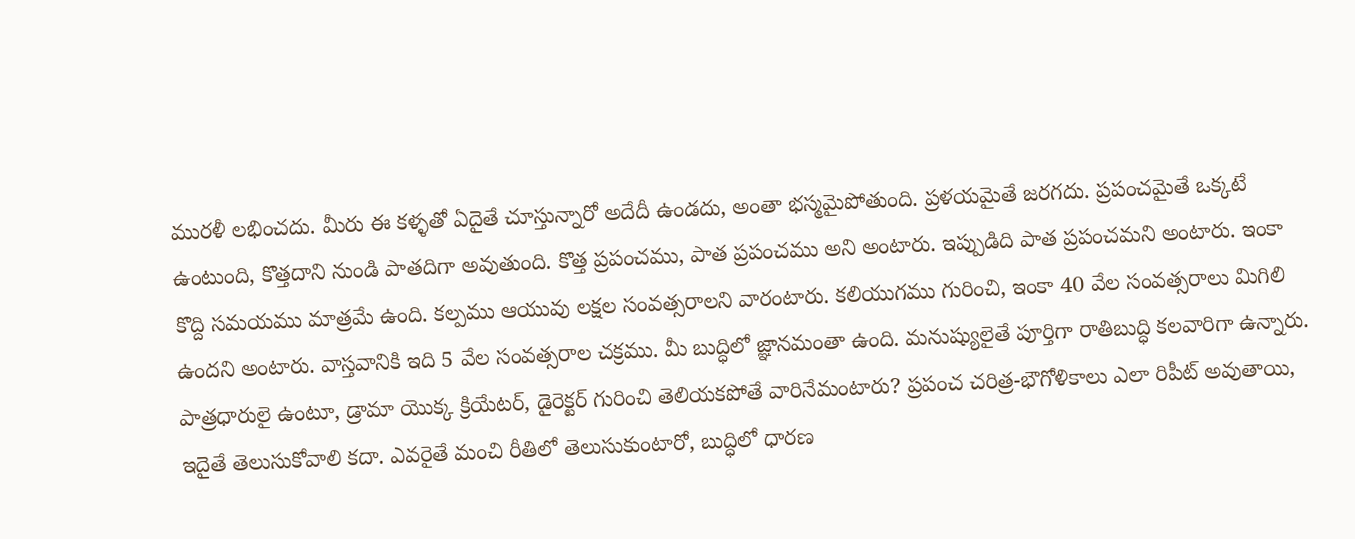మురళీ లభించదు. మీరు ఈ కళ్ళతో ఏదైతే చూస్తున్నారో అదేదీ ఉండదు, అంతా భస్మమైపోతుంది. ప్రళయమైతే జరగదు. ప్రపంచమైతే ఒక్కటే ఉంటుంది, కొత్తదాని నుండి పాతదిగా అవుతుంది. కొత్త ప్రపంచము, పాత ప్రపంచము అని అంటారు. ఇప్పుడిది పాత ప్రపంచమని అంటారు. ఇంకా కొద్ది సమయము మాత్రమే ఉంది. కల్పము ఆయువు లక్షల సంవత్సరాలని వారంటారు. కలియుగము గురించి, ఇంకా 40 వేల సంవత్సరాలు మిగిలి ఉందని అంటారు. వాస్తవానికి ఇది 5 వేల సంవత్సరాల చక్రము. మీ బుద్ధిలో జ్ఞానమంతా ఉంది. మనుష్యులైతే పూర్తిగా రాతిబుద్ధి కలవారిగా ఉన్నారు. పాత్రధారులై ఉంటూ, డ్రామా యొక్క క్రియేటర్, డైరెక్టర్ గురించి తెలియకపోతే వారినేమంటారు? ప్రపంచ చరిత్ర-భౌగోళికాలు ఎలా రిపీట్ అవుతాయి, ఇదైతే తెలుసుకోవాలి కదా. ఎవరైతే మంచి రీతిలో తెలుసుకుంటారో, బుద్ధిలో ధారణ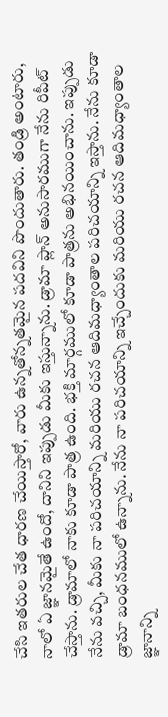చేసి ఇతరుల చేత ధారణ చేయిస్తారో, వారు ఉన్నతోన్నతమైన పదవిని పొందుతారు. తండ్రి అంటారు, నాలో ఏ జ్ఞానమైతే ఉందో, దానిని ఇప్పుడు మీకు ఇస్తున్నాను. డ్రామా ప్లాన్ అనుసారముగా నేను రిపీట్ చేస్తాను. డ్రామాలో నాకు కూడా పాత్ర ఉంది. భక్తి మార్గములో కూడా పాత్రను అభినయించాను. ఇప్పుడు నేను వచ్చి, మీకు నా పరిచయాన్ని మరియు రచన ఆదిమధ్యాంతాల పరిచయాన్ని ఇస్తాను. నేను కూడా డ్రామా బంధనములో ఉన్నాను. నేను నా పరిచయాన్ని ఇచ్చేందుకు మరియు రచన ఆదిమధ్యాంతాల జ్ఞానాన్ని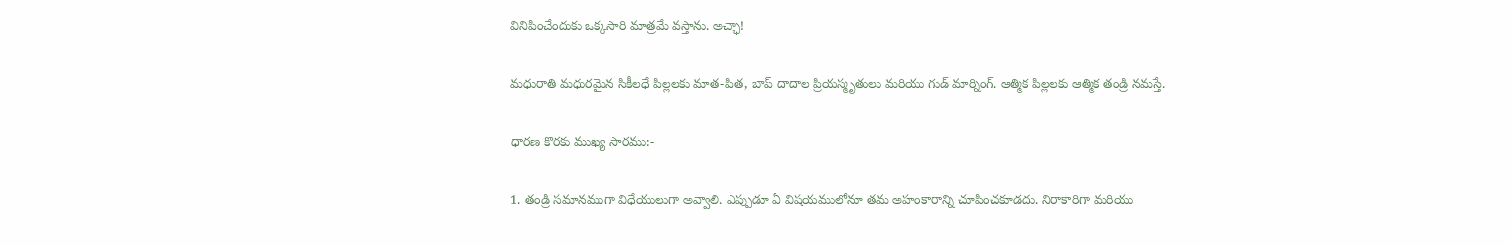వినిపించేందుకు ఒక్కసారి మాత్రమే వస్తాను. అచ్ఛా!

మధురాతి మధురమైన సికీలధే పిల్లలకు మాత-పిత, బాప్ దాదాల ప్రియస్మృతులు మరియు గుడ్ మార్నింగ్. ఆత్మిక పిల్లలకు ఆత్మిక తండ్రి నమస్తే.

ధారణ కొరకు ముఖ్య సారము:-

1. తండ్రి సమానముగా విధేయులుగా అవ్వాలి. ఎప్పుడూ ఏ విషయములోనూ తమ అహంకారాన్ని చూపించకూడదు. నిరాకారిగా మరియు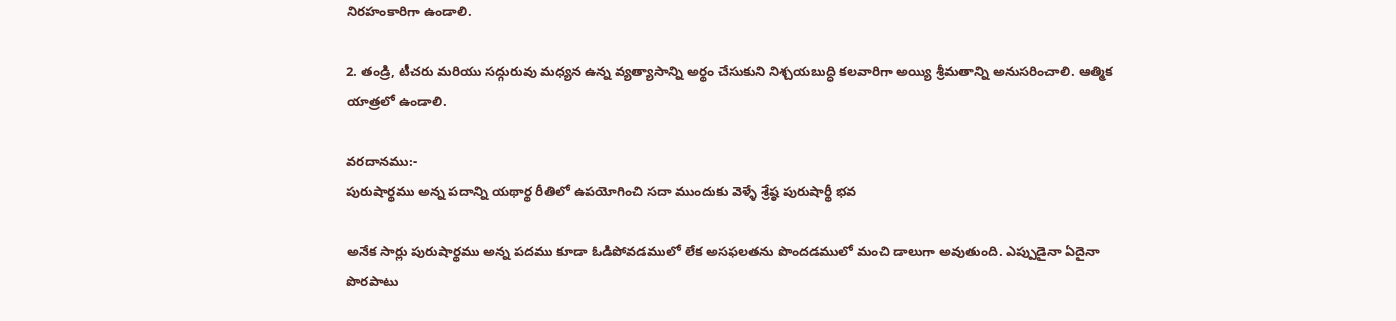నిరహంకారిగా ఉండాలి.

2. తండ్రి, టీచరు మరియు సద్గురువు మధ్యన ఉన్న వ్యత్యాసాన్ని అర్థం చేసుకుని నిశ్చయబుద్ధి కలవారిగా అయ్యి శ్రీమతాన్ని అనుసరించాలి. ఆత్మిక యాత్రలో ఉండాలి.

వరదానము:-
పురుషార్థము అన్న పదాన్ని యథార్థ రీతిలో ఉపయోగించి సదా ముందుకు వెళ్ళే శ్రేష్ఠ పురుషార్థీ భవ

అనేక సార్లు పురుషార్థము అన్న పదము కూడా ఓడిపోవడములో లేక అసఫలతను పొందడములో మంచి డాలుగా అవుతుంది. ఎప్పుడైనా ఏదైనా పొరపాటు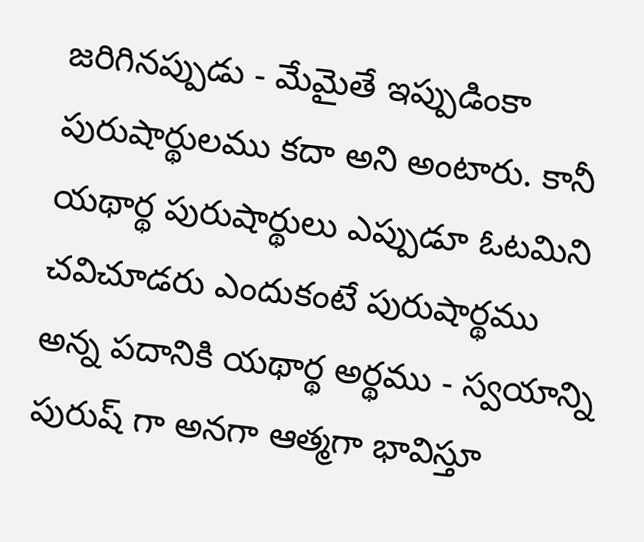జరిగినప్పుడు - మేమైతే ఇప్పుడింకా పురుషార్థులము కదా అని అంటారు. కానీ యథార్థ పురుషార్థులు ఎప్పుడూ ఓటమిని చవిచూడరు ఎందుకంటే పురుషార్థము అన్న పదానికి యథార్థ అర్థము - స్వయాన్ని పురుష్ గా అనగా ఆత్మగా భావిస్తూ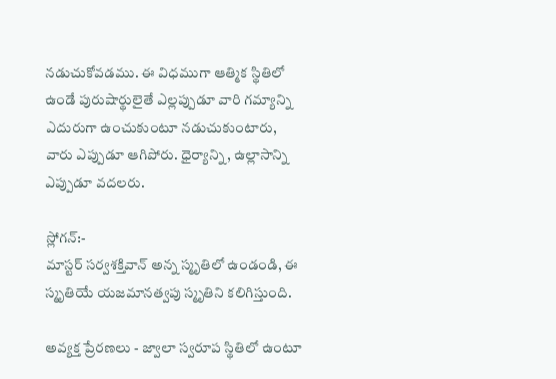నడుచుకోవడము. ఈ విధముగా ఆత్మిక స్థితిలో ఉండే పురుషార్థులైతే ఎల్లప్పుడూ వారి గమ్యాన్ని ఎదురుగా ఉంచుకుంటూ నడుచుకుంటారు, వారు ఎప్పుడూ ఆగిపోరు. ధైర్యాన్ని, ఉల్లాసాన్ని ఎప్పుడూ వదలరు.

స్లోగన్:-
మాస్టర్ సర్వశక్తివాన్ అన్న స్మృతిలో ఉండండి, ఈ స్మృతియే యజమానత్వపు స్మృతిని కలిగిస్తుంది.

అవ్యక్త ప్రేరణలు - జ్వాలా స్వరూప స్థితిలో ఉంటూ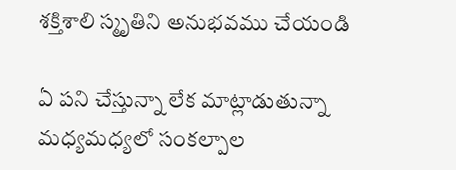శక్తిశాలి స్మృతిని అనుభవము చేయండి

ఏ పని చేస్తున్నా లేక మాట్లాడుతున్నా మధ్యమధ్యలో సంకల్పాల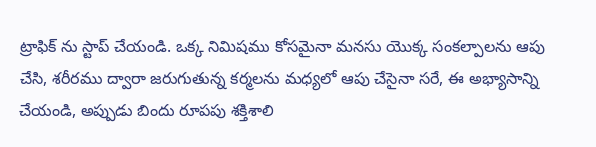ట్రాఫిక్ ను స్టాప్ చేయండి. ఒక్క నిమిషము కోసమైనా మనసు యొక్క సంకల్పాలను ఆపు చేసి, శరీరము ద్వారా జరుగుతున్న కర్మలను మధ్యలో ఆపు చేసైనా సరే, ఈ అభ్యాసాన్ని చేయండి, అప్పుడు బిందు రూపపు శక్తిశాలి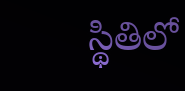స్థితిలో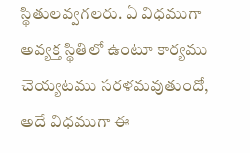స్థితులవ్వగలరు. ఏ విధముగా అవ్యక్త స్థితిలో ఉంటూ కార్యము చెయ్యటము సరళమవుతుందో, అదే విధముగా ఈ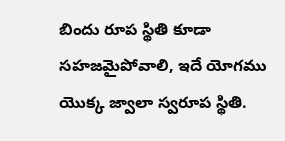బిందు రూప స్థితి కూడా సహజమైపోవాలి, ఇదే యోగము యొక్క జ్వాలా స్వరూప స్థితి.